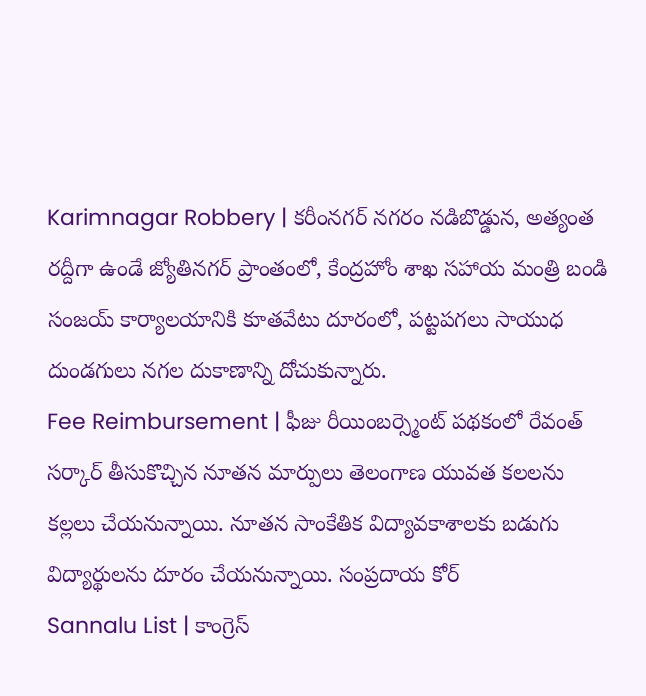Karimnagar Robbery | కరీంనగర్ నగరం నడిబొడ్డున, అత్యంత రద్దీగా ఉండే జ్యోతినగర్ ప్రాంతంలో, కేంద్రహోం శాఖ సహాయ మంత్రి బండి సంజయ్ కార్యాలయానికి కూతవేటు దూరంలో, పట్టపగలు సాయుధ దుండగులు నగల దుకాణాన్ని దోచుకున్నారు.
Fee Reimbursement | ఫీజు రీయింబర్స్మెంట్ పథకంలో రేవంత్ సర్కార్ తీసుకొచ్చిన నూతన మార్పులు తెలంగాణ యువత కలలను కల్లలు చేయనున్నాయి. నూతన సాంకేతిక విద్యావకాశాలకు బడుగు విద్యార్థులను దూరం చేయనున్నాయి. సంప్రదాయ కోర్
Sannalu List | కాంగ్రెస్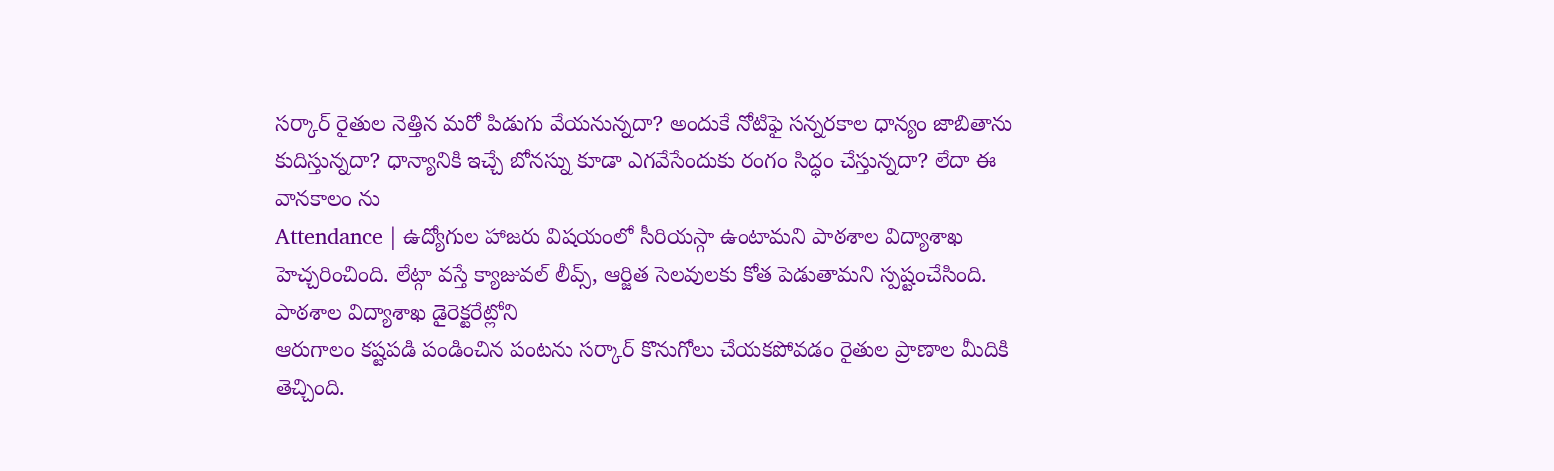సర్కార్ రైతుల నెత్తిన మరో పిడుగు వేయనున్నదా? అందుకే నోటిఫై సన్నరకాల ధాన్యం జాబితాను కుదిస్తున్నదా? ధాన్యానికి ఇచ్చే బోనస్ను కూడా ఎగవేసేందుకు రంగం సిద్ధం చేస్తున్నదా? లేదా ఈ వానకాలం ను
Attendance | ఉద్యోగుల హాజరు విషయంలో సీరియస్గా ఉంటామని పాఠశాల విద్యాశాఖ హెచ్చరించింది. లేట్గా వస్తే క్యాజువల్ లీవ్స్, ఆర్జిత సెలవులకు కోత పెడుతామని స్పష్టంచేసింది. పాఠశాల విద్యాశాఖ డైరెక్టరేట్లోని
ఆరుగాలం కష్టపడి పండించిన పంటను సర్కార్ కొనుగోలు చేయకపోవడం రైతుల ప్రాణాల మీదికి తెచ్చింది.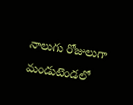నాలుగు రోజులుగా మండుటెండలో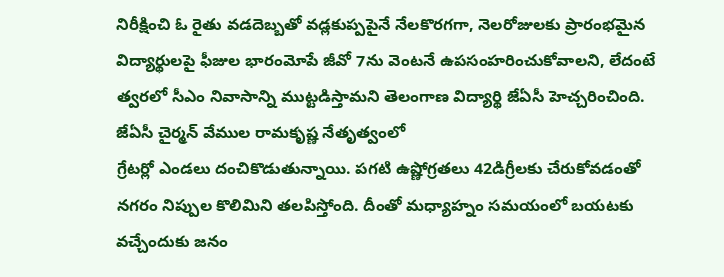నిరీక్షించి ఓ రైతు వడదెబ్బతో వడ్లకుప్పపైనే నేలకొరగగా, నెలరోజులకు ప్రారంభమైన
విద్యార్థులపై ఫీజుల భారంమోపే జీవో 7ను వెంటనే ఉపసంహరించుకోవాలని, లేదంటే త్వరలో సీఎం నివాసాన్ని ముట్టడిస్తామని తెలంగాణ విద్యార్థి జేఏసీ హెచ్చరించింది. జేఏసీ చైర్మన్ వేముల రామకృష్ణ నేతృత్వంలో
గ్రేటర్లో ఎండలు దంచికొడుతున్నాయి. పగటి ఉష్ణోగ్రతలు 42డిగ్రీలకు చేరుకోవడంతో నగరం నిప్పుల కొలిమిని తలపిస్తోంది. దీంతో మధ్యాహ్నం సమయంలో బయటకు వచ్చేందుకు జనం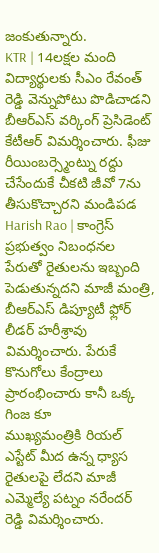జంకుతున్నారు.
KTR | 14లక్షల మంది విద్యార్థులకు సీఎం రేవంత్ రెడ్డి వెన్నుపోటు పొడిచాడని బీఆర్ఎస్ వర్కింగ్ ప్రెసిడెంట్ కేటీఆర్ విమర్శించారు. ఫీజు రీయింబర్స్మెంట్ను రద్దు చేసేందుకే చీకటి జీవో 7ను తీసుకొచ్చారని మండిపడ
Harish Rao | కాంగ్రెస్ ప్రభుత్వం నిబంధనల పేరుతో రైతులను ఇబ్బంది పెడుతున్నదని మాజీ మంత్రి, బీఆర్ఎస్ డిప్యూటీ ఫ్లోర్ లీడర్ హరీశ్రావు విమర్శించారు. పేరుకే కొనుగోలు కేంద్రాలు ప్రారంభించారు కానీ ఒక్క గింజ కూ
ముఖ్యమంత్రికి రియల్ ఎస్టేట్ మీద ఉన్న ధ్యాస రైతులపై లేదని మాజీ ఎమ్మెల్యే పట్నం నరేందర్ రెడ్డి విమర్శించారు.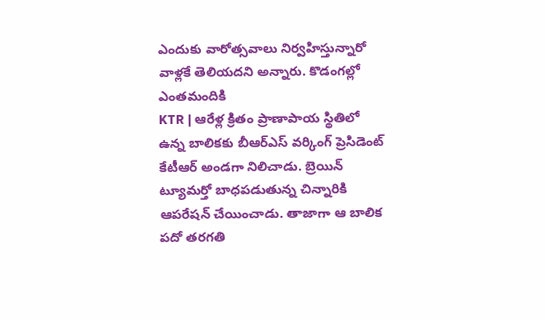ఎందుకు వారోత్సవాలు నిర్వహిస్తున్నారో వాళ్లకే తెలియదని అన్నారు. కొడంగల్లో ఎంతమందికి
KTR | ఆరేళ్ల క్రితం ప్రాణాపాయ స్థితిలో ఉన్న బాలికకు బీఆర్ఎస్ వర్కింగ్ ప్రెసిడెంట్ కేటీఆర్ అండగా నిలిచాడు. బ్రెయిన్ ట్యూమర్తో బాధపడుతున్న చిన్నారికి ఆపరేషన్ చేయించాడు. తాజాగా ఆ బాలిక పదో తరగతి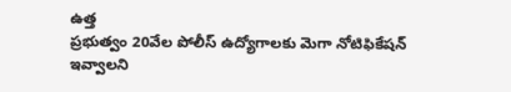ఉత్త
ప్రభుత్వం 20వేల పోలీస్ ఉద్యోగాలకు మెగా నోటిఫికేషన్ ఇవ్వాలని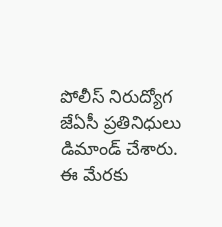పోలీస్ నిరుద్యోగ జేఏసీ ప్రతినిధులు డిమాండ్ చేశారు. ఈ మేరకు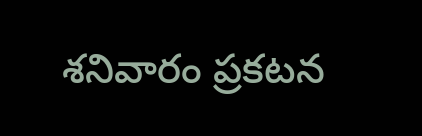శనివారం ప్రకటన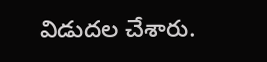విడుదల చేశారు.